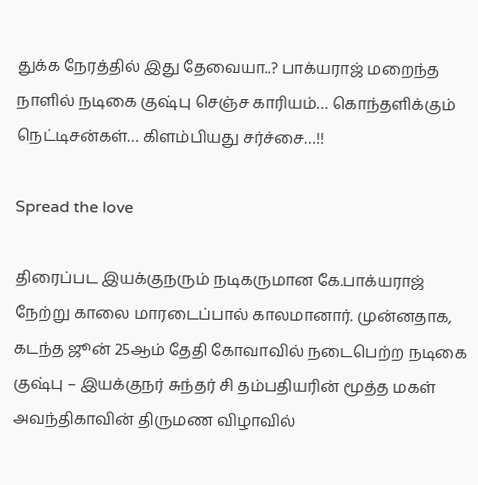துக்க நேரத்தில் இது தேவையா..? பாக்யராஜ் மறைந்த நாளில் நடிகை குஷ்பு செஞ்ச காரியம்… கொந்தளிக்கும் நெட்டிசன்கள்… கிளம்பியது சர்ச்சை…!!

Spread the love

திரைப்பட இயக்குநரும் நடிகருமான கே.பாக்யராஜ் நேற்று காலை மாரடைப்பால் காலமானார். முன்னதாக, கடந்த ஜூன் 25ஆம் தேதி கோவாவில் நடைபெற்ற நடிகை குஷ்பு – இயக்குநர் சுந்தர் சி தம்பதியரின் மூத்த மகள் அவந்திகாவின் திருமண விழாவில்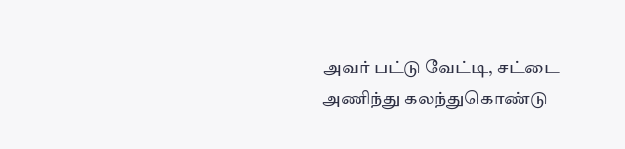அவர் பட்டு வேட்டி, சட்டை அணிந்து கலந்துகொண்டு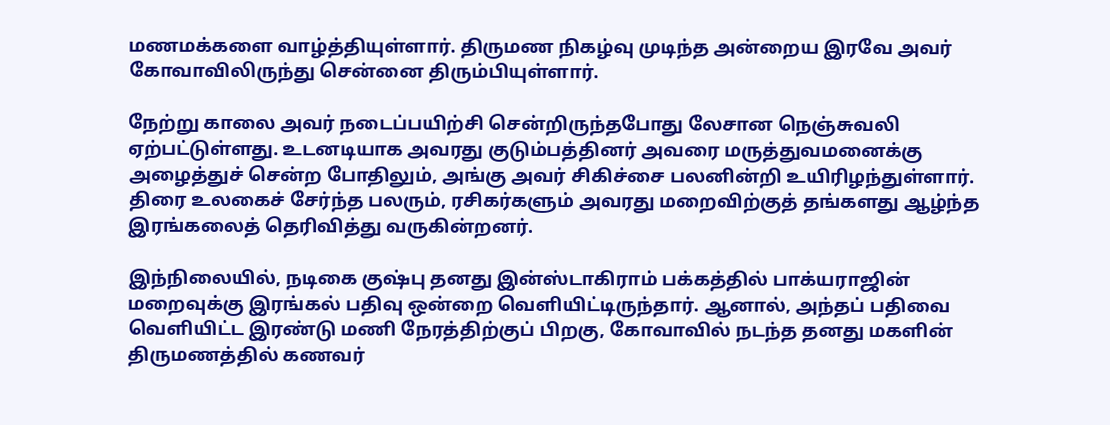மணமக்களை வாழ்த்தியுள்ளார். திருமண நிகழ்வு முடிந்த அன்றைய இரவே அவர் கோவாவிலிருந்து சென்னை திரும்பியுள்ளார்.

நேற்று காலை அவர் நடைப்பயிற்சி சென்றிருந்தபோது லேசான நெஞ்சுவலி ஏற்பட்டுள்ளது. உடனடியாக அவரது குடும்பத்தினர் அவரை மருத்துவமனைக்கு அழைத்துச் சென்ற போதிலும், அங்கு அவர் சிகிச்சை பலனின்றி உயிரிழந்துள்ளார். திரை உலகைச் சேர்ந்த பலரும், ரசிகர்களும் அவரது மறைவிற்குத் தங்களது ஆழ்ந்த இரங்கலைத் தெரிவித்து வருகின்றனர்.

இந்நிலையில், நடிகை குஷ்பு தனது இன்ஸ்டாகிராம் பக்கத்தில் பாக்யராஜின் மறைவுக்கு இரங்கல் பதிவு ஒன்றை வெளியிட்டிருந்தார். ஆனால், அந்தப் பதிவை வெளியிட்ட இரண்டு மணி நேரத்திற்குப் பிறகு, கோவாவில் நடந்த தனது மகளின் திருமணத்தில் கணவர்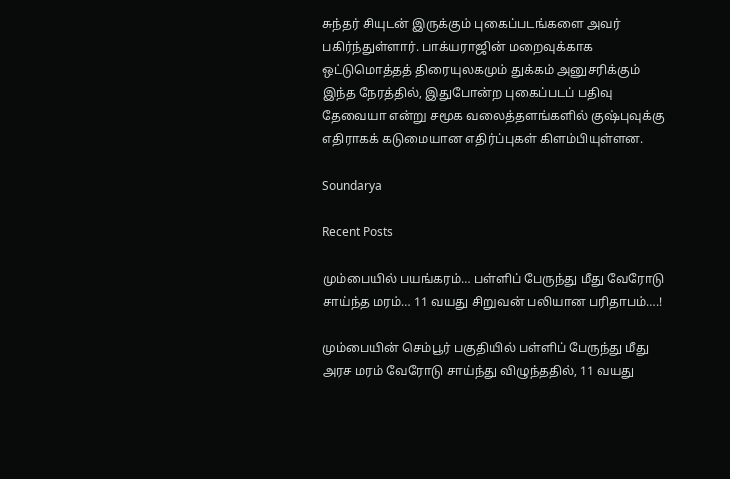சுந்தர் சியுடன் இருக்கும் புகைப்படங்களை அவர் பகிர்ந்துள்ளார். பாக்யராஜின் மறைவுக்காக ஒட்டுமொத்தத் திரையுலகமும் துக்கம் அனுசரிக்கும் இந்த நேரத்தில், இதுபோன்ற புகைப்படப் பதிவு தேவையா என்று சமூக வலைத்தளங்களில் குஷ்புவுக்கு எதிராகக் கடுமையான எதிர்ப்புகள் கிளம்பியுள்ளன.

Soundarya

Recent Posts

மும்பையில் பயங்கரம்… பள்ளிப் பேருந்து மீது வேரோடு சாய்ந்த மரம்… 11 வயது சிறுவன் பலியான பரிதாபம்….!

மும்பையின் செம்பூர் பகுதியில் பள்ளிப் பேருந்து மீது அரச மரம் வேரோடு சாய்ந்து விழுந்ததில், 11 வயது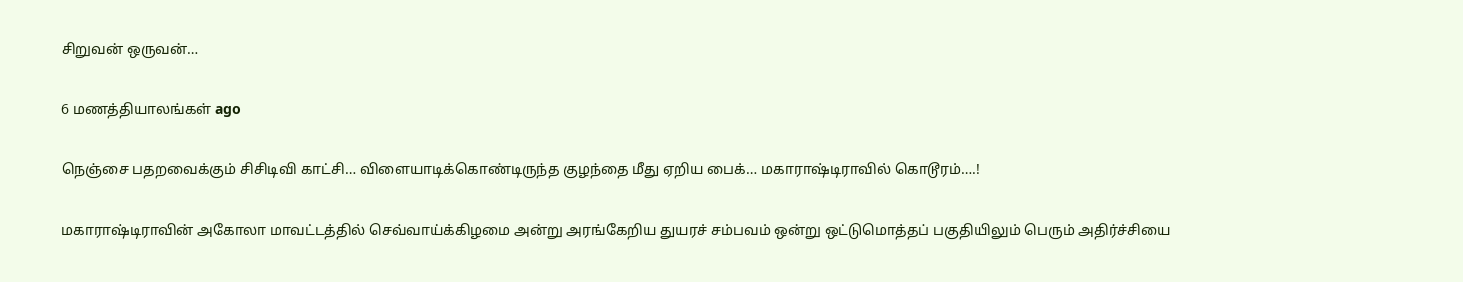சிறுவன் ஒருவன்…

6 மணத்தியாலங்கள் ago

நெஞ்சை பதறவைக்கும் சிசிடிவி காட்சி… விளையாடிக்கொண்டிருந்த குழந்தை மீது ஏறிய பைக்… மகாராஷ்டிராவில் கொடூரம்….!

மகாராஷ்டிராவின் அகோலா மாவட்டத்தில் செவ்வாய்க்கிழமை அன்று அரங்கேறிய துயரச் சம்பவம் ஒன்று ஒட்டுமொத்தப் பகுதியிலும் பெரும் அதிர்ச்சியை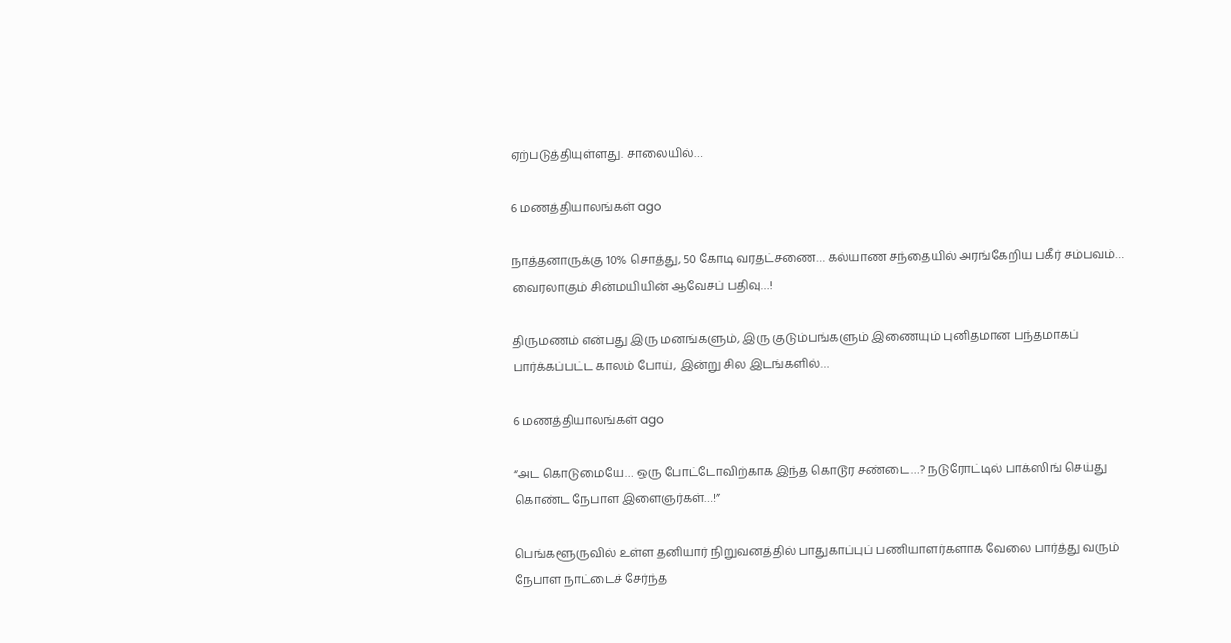ஏற்படுத்தியுள்ளது. சாலையில்…

6 மணத்தியாலங்கள் ago

நாத்தனாருக்கு 10% சொத்து, 50 கோடி வரதட்சணை… கல்யாண சந்தையில் அரங்கேறிய பகீர் சம்பவம்… வைரலாகும் சின்மயியின் ஆவேசப் பதிவு…!

திருமணம் என்பது இரு மனங்களும், இரு குடும்பங்களும் இணையும் புனிதமான பந்தமாகப் பார்க்கப்பட்ட காலம் போய், இன்று சில இடங்களில்…

6 மணத்தியாலங்கள் ago

“அட கொடுமையே… ஒரு போட்டோவிற்காக இந்த கொடூர சண்டை…? நடுரோட்டில் பாக்ஸிங் செய்து கொண்ட நேபாள இளைஞர்கள்…!”

பெங்களூருவில் உள்ள தனியார் நிறுவனத்தில் பாதுகாப்புப் பணியாளர்களாக வேலை பார்த்து வரும் நேபாள நாட்டைச் சேர்ந்த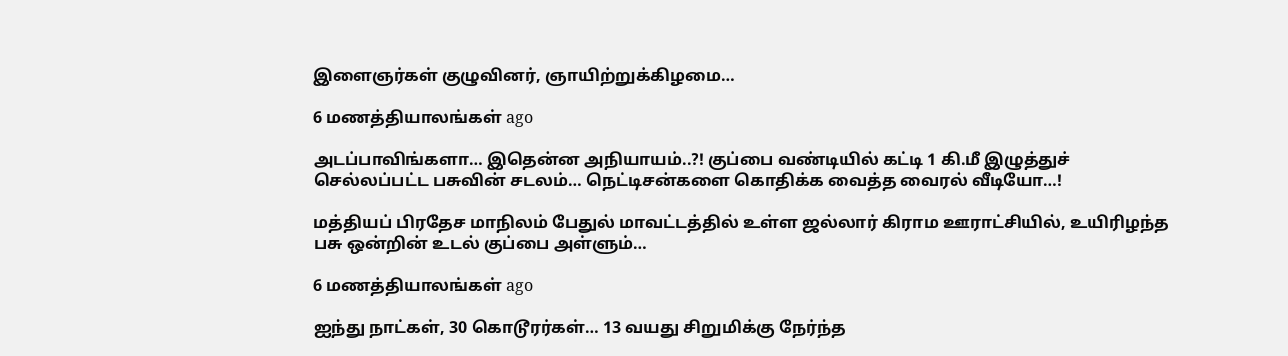இளைஞர்கள் குழுவினர், ஞாயிற்றுக்கிழமை…

6 மணத்தியாலங்கள் ago

அடப்பாவிங்களா… இதென்ன அநியாயம்..?! குப்பை வண்டியில் கட்டி 1 கி.மீ இழுத்துச் செல்லப்பட்ட பசுவின் சடலம்… நெட்டிசன்களை கொதிக்க வைத்த வைரல் வீடியோ…!

மத்தியப் பிரதேச மாநிலம் பேதுல் மாவட்டத்தில் உள்ள ஜல்லார் கிராம ஊராட்சியில், உயிரிழந்த பசு ஒன்றின் உடல் குப்பை அள்ளும்…

6 மணத்தியாலங்கள் ago

ஐந்து நாட்கள், 30 கொடூரர்கள்… 13 வயது சிறுமிக்கு நேர்ந்த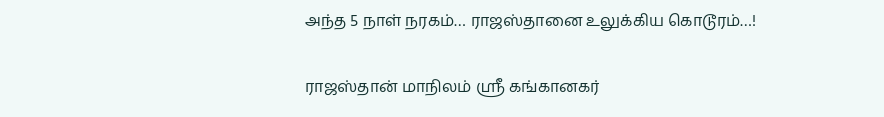அந்த 5 நாள் நரகம்… ராஜஸ்தானை உலுக்கிய கொடூரம்…!

ராஜஸ்தான் மாநிலம் ஸ்ரீ கங்கானகர்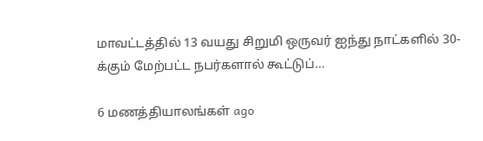மாவட்டத்தில் 13 வயது சிறுமி ஒருவர் ஐந்து நாட்களில் 30-க்கும் மேற்பட்ட நபர்களால் கூட்டுப்…

6 மணத்தியாலங்கள் ago